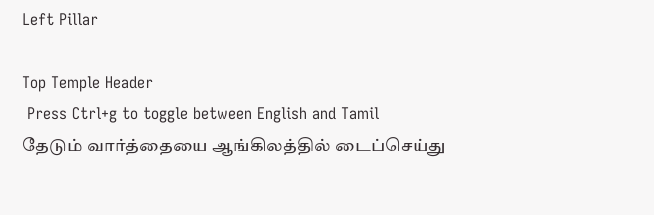Left Pillar

Top Temple Header
 Press Ctrl+g to toggle between English and Tamil
தேடும் வார்த்தையை ஆங்கிலத்தில் டைப்செய்து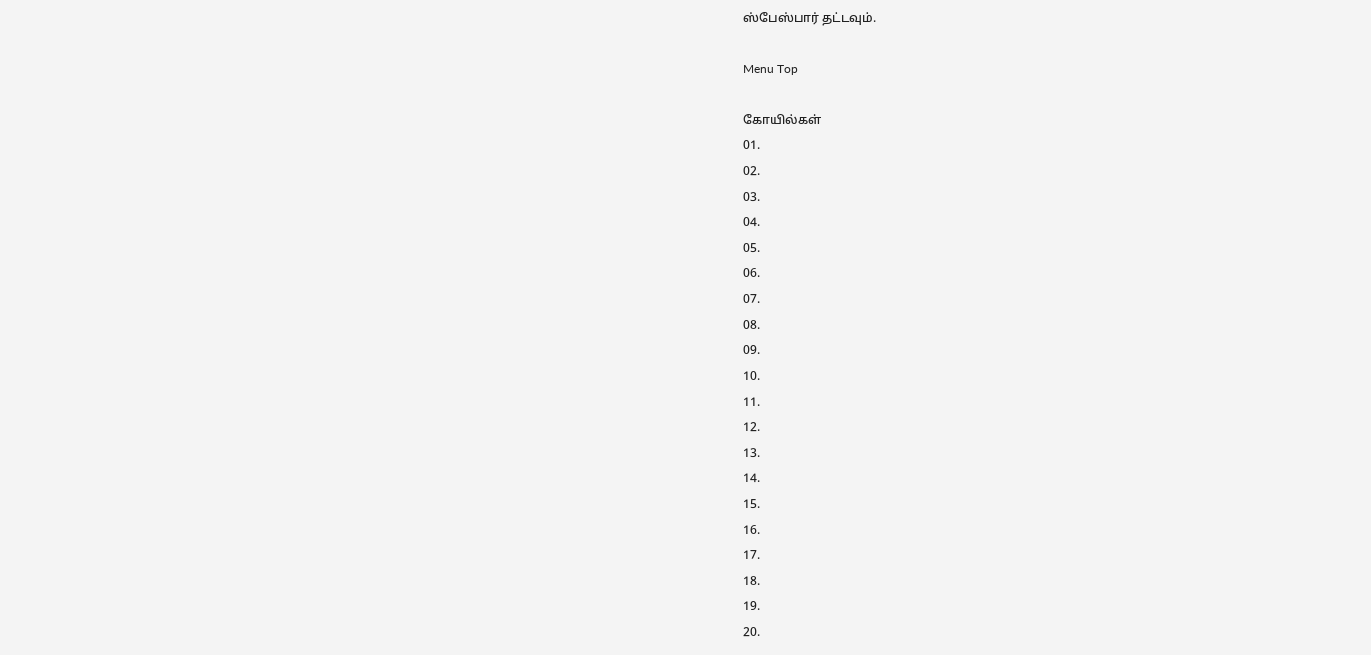ஸ்பேஸ்பார் தட்டவும்.

Menu Top

கோயில்கள்
01.
02.
03.
04.
05.
06.
07.
08.
09.
10.
11.
12.
13.
14.
15.
16.
17.
18.
19.
20.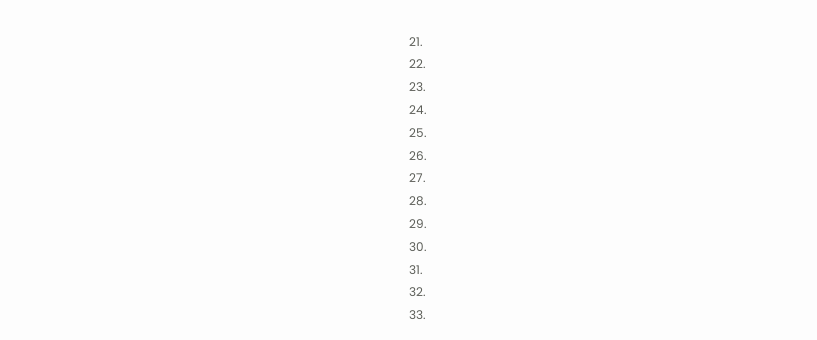21.
22.
23.
24.
25.
26.
27.
28.
29.
30.
31.
32.
33.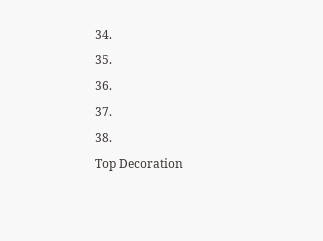34.
35.
36.
37.
38.
Top Decoration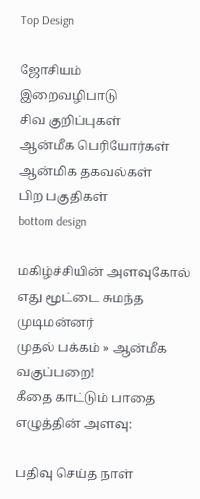Top Design

ஜோசியம்
இறைவழிபாடு
சிவ குறிப்புகள்
ஆன்மீக பெரியோர்கள்
ஆன்மிக தகவல்கள்
பிற பகுதிகள்
bottom design

மகிழ்ச்சியின் அளவுகோல் எது மூட்டை சுமந்த முடிமன்னர்
முதல் பக்கம் » ஆன்மீக வகுப்பறை!
கீதை காட்டும் பாதை
எழுத்தின் அளவு:

பதிவு செய்த நாள்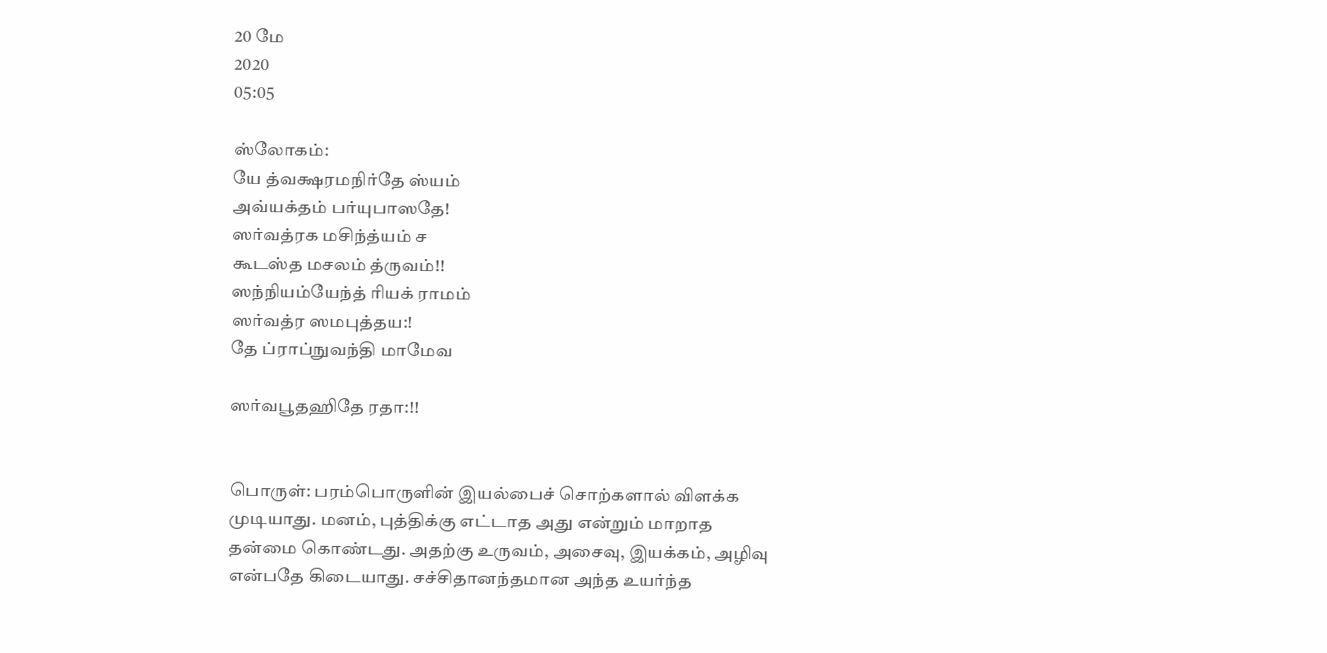20 மே
2020
05:05

ஸ்லோகம்:
யே த்வக்ஷரமநிர்தே ஸ்யம்
அவ்யக்தம் பர்யுபாஸதே!
ஸர்வத்ரக மசிந்த்யம் ச
கூடஸ்த மசலம் த்ருவம்!!
ஸந்நியம்யேந்த் ரியக் ராமம்
ஸர்வத்ர ஸமபுத்தய:!
தே ப்ராப்நுவந்தி மாமேவ

ஸர்வபூதஹிதே ரதா:!!


பொருள்: பரம்பொருளின் இயல்பைச் சொற்களால் விளக்க முடியாது. மனம், புத்திக்கு எட்டாத அது என்றும் மாறாத தன்மை கொண்டது. அதற்கு உருவம், அசைவு, இயக்கம், அழிவு என்பதே கிடையாது. சச்சிதானந்தமான அந்த உயர்ந்த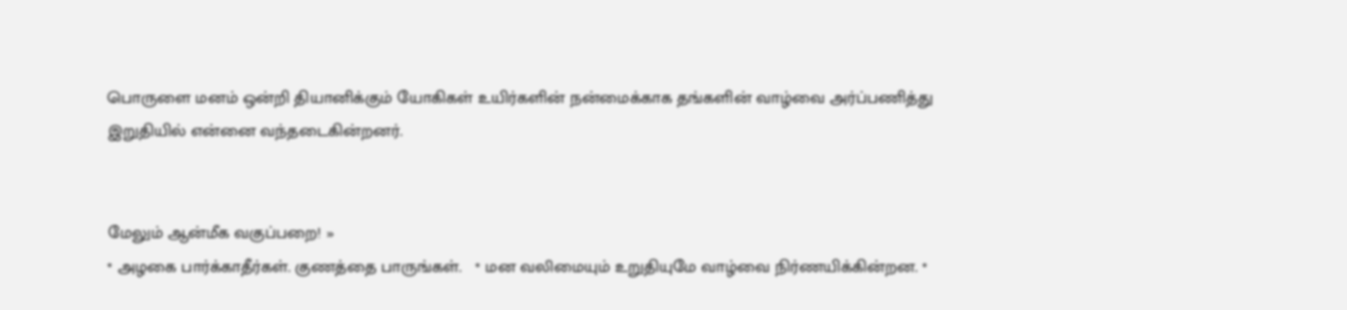பொருளை மனம் ஒன்றி தியானிக்கும் யோகிகள் உயிர்களின் நன்மைக்காக தங்களின் வாழ்வை அர்ப்பணித்து இறுதியில் என்னை வந்தடைகின்றனர்.


மேலும் ஆன்மீக வகுப்பறை! »
* அழகை பார்க்காதீர்கள். குணத்தை பாருங்கள்.   * மன வலிமையும் உறுதியுமே வாழ்வை நிர்ணயிக்கின்றன. *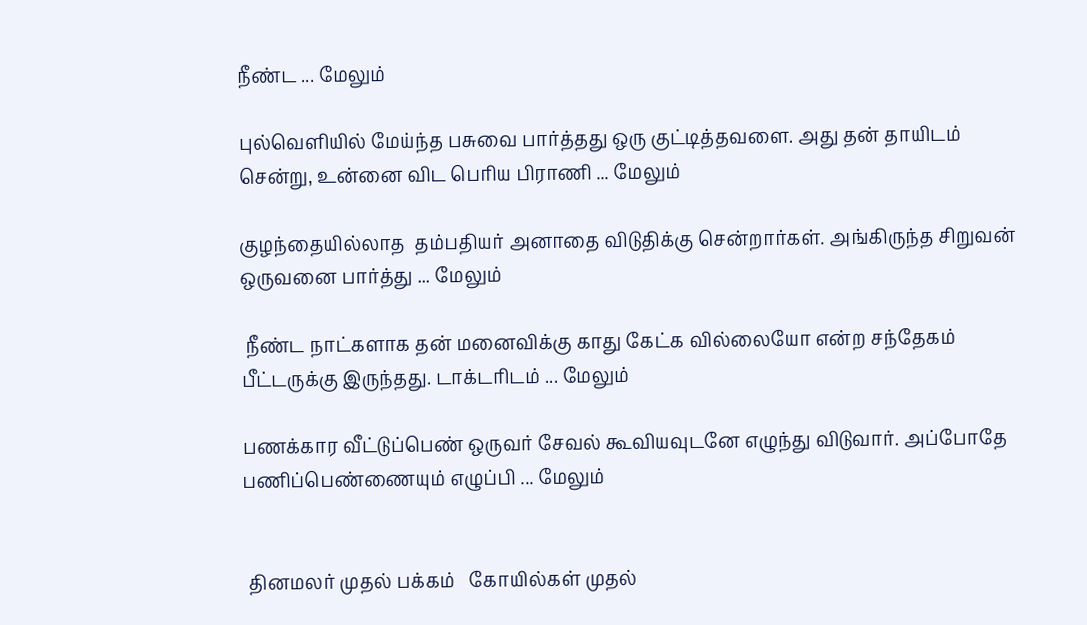நீண்ட ... மேலும்

புல்வெளியில் மேய்ந்த பசுவை பார்த்தது ஒரு குட்டித்தவளை. அது தன் தாயிடம் சென்று, உன்னை விட பெரிய பிராணி ... மேலும்

குழந்தையில்லாத  தம்பதியர் அனாதை விடுதிக்கு சென்றார்கள். அங்கிருந்த சிறுவன் ஒருவனை பார்த்து ... மேலும்

 நீண்ட நாட்களாக தன் மனைவிக்கு காது கேட்க வில்லையோ என்ற சந்தேகம் பீட்டருக்கு இருந்தது. டாக்டரிடம் ... மேலும்

பணக்கார வீட்டுப்பெண் ஒருவர் சேவல் கூவியவுடனே எழுந்து விடுவார். அப்போதே பணிப்பெண்ணையும் எழுப்பி ... மேலும்


 தினமலர் முதல் பக்கம்   கோயில்கள் முதல்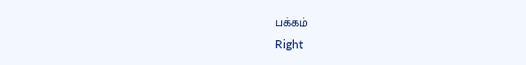பக்கம்
Right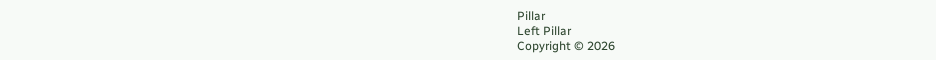Pillar
Left Pillar
Copyright © 2026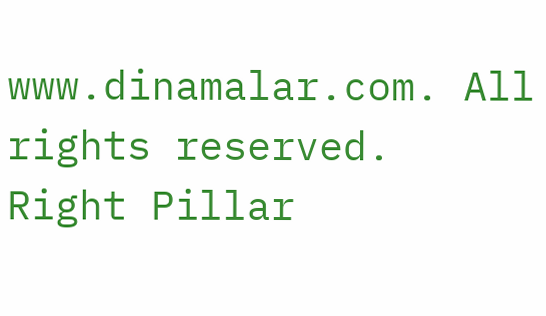www.dinamalar.com. All rights reserved.
Right Pillar